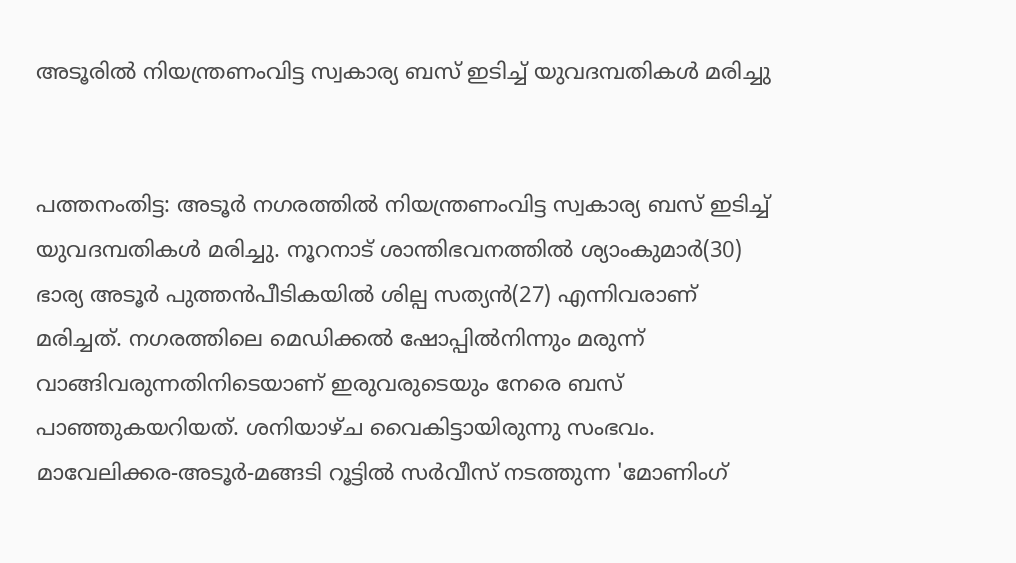അടൂരില്‍ നിയന്ത്രണംവിട്ട സ്വകാര്യ ബസ് ഇടിച്ച് യുവദമ്പതികൾ മരിച്ചു


പത്തനംതിട്ട: അടൂർ നഗരത്തിൽ നിയന്ത്രണംവിട്ട സ്വകാര്യ ബസ് ഇടിച്ച് യുവദമ്പതികൾ മരിച്ചു. നൂറനാട് ശാന്തിഭവനത്തിൽ ശ്യാംകുമാർ(30) ഭാര്യ അടൂർ പുത്തൻപീടികയിൽ ശില്പ സത്യൻ(27) എന്നിവരാണ് മരിച്ചത്. നഗരത്തിലെ മെഡിക്കൽ ഷോപ്പിൽനിന്നും മരുന്ന് വാങ്ങിവരുന്നതിനിടെയാണ് ഇരുവരുടെയും നേരെ ബസ് പാഞ്ഞുകയറിയത്. ശനിയാഴ്ച വൈകിട്ടായിരുന്നു സംഭവം.
മാവേലിക്കര-അടൂർ-മങ്ങടി റൂട്ടിൽ സർവീസ് നടത്തുന്ന 'മോണിംഗ്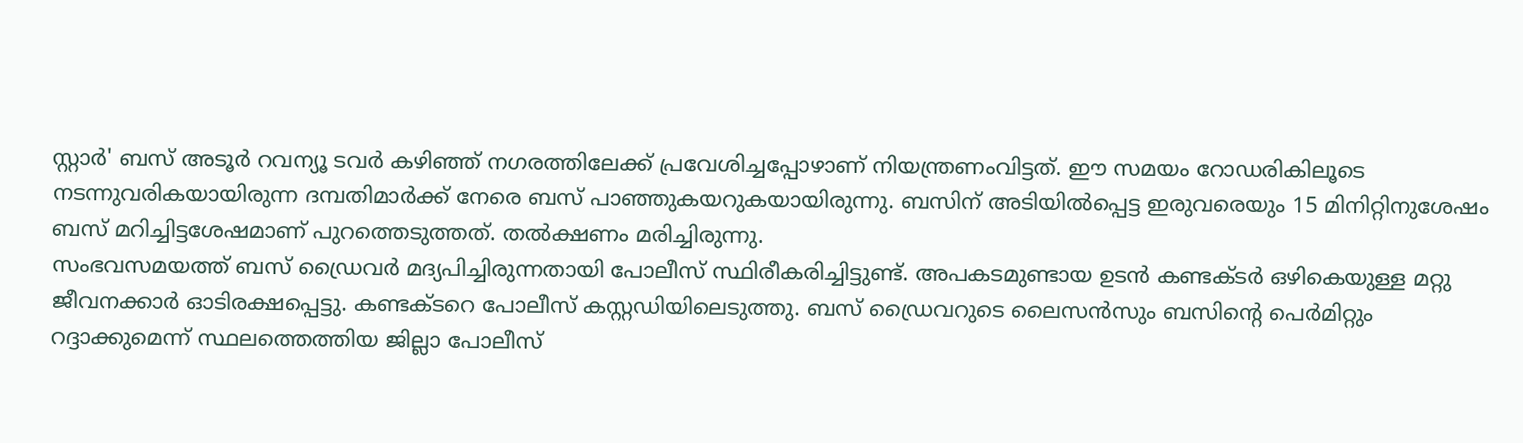സ്റ്റാർ' ബസ് അടൂർ റവന്യൂ ടവർ കഴിഞ്ഞ് നഗരത്തിലേക്ക് പ്രവേശിച്ചപ്പോഴാണ് നിയന്ത്രണംവിട്ടത്. ഈ സമയം റോഡരികിലൂടെ നടന്നുവരികയായിരുന്ന ദമ്പതിമാർക്ക് നേരെ ബസ് പാഞ്ഞുകയറുകയായിരുന്നു. ബസിന് അടിയിൽപ്പെട്ട ഇരുവരെയും 15 മിനിറ്റിനുശേഷം ബസ് മറിച്ചിട്ടശേഷമാണ് പുറത്തെടുത്തത്. തൽക്ഷണം മരിച്ചിരുന്നു.
സംഭവസമയത്ത് ബസ് ഡ്രൈവർ മദ്യപിച്ചിരുന്നതായി പോലീസ് സ്ഥിരീകരിച്ചിട്ടുണ്ട്. അപകടമുണ്ടായ ഉടൻ കണ്ടക്ടർ ഒഴികെയുള്ള മറ്റു ജീവനക്കാർ ഓടിരക്ഷപ്പെട്ടു. കണ്ടക്ടറെ പോലീസ് കസ്റ്റഡിയിലെടുത്തു. ബസ് ഡ്രൈവറുടെ ലൈസൻസും ബസിന്റെ പെർമിറ്റും റദ്ദാക്കുമെന്ന് സ്ഥലത്തെത്തിയ ജില്ലാ പോലീസ്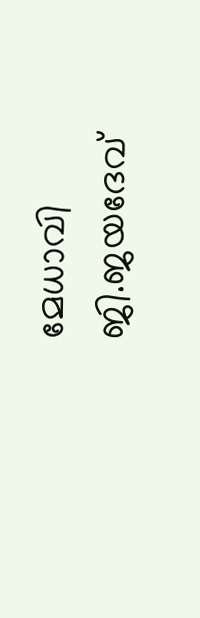മേധാവി ജി.ജയദേവ്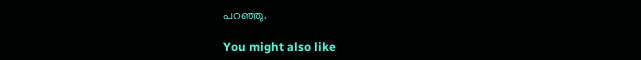പറഞ്ഞു.

You might also like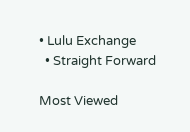• Lulu Exchange
  • Straight Forward

Most Viewed